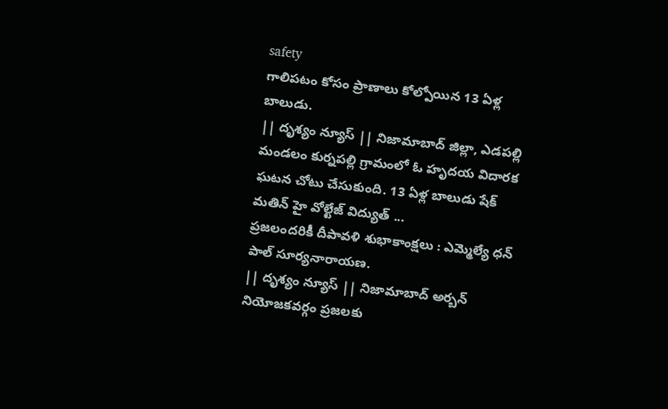safety
గాలిపటం కోసం ప్రాణాలు కోల్పోయిన 13 ఏళ్ల బాలుడు.
|| దృశ్యం న్యూస్ || నిజామాబాద్ జిల్లా, ఎడపల్లి మండలం కుర్నపల్లి గ్రామంలో ఓ హృదయ విదారక ఘటన చోటు చేసుకుంది. 13 ఏళ్ల బాలుడు షేక్ మతిన్ హై వోల్టేజ్ విద్యుత్ ...
ప్రజలందరికీ దీపావళి శుభాకాంక్షలు : ఎమ్మెల్యే ధన్ పాల్ సూర్యనారాయణ.
|| దృశ్యం న్యూస్ || నిజామాబాద్ అర్బన్ నియోజకవర్గం ప్రజలకు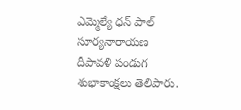ఎమ్మెల్యే ధన్ పాల్ సూర్యనారాయణ దీపావళి పండుగ శుభాకాంక్షలు తెలిపారు.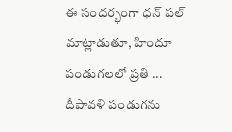ఈ సందర్భంగా ధన్ పల్ మాట్లాడుతూ, హిందూ పండుగలలో ప్రతి ...
దీపావళి పండుగను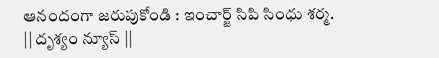ఆనందంగా జరుపుకోండి : ఇంచార్జ్ సిపి సింధు శర్మ.
|| దృశ్యం న్యూస్ ||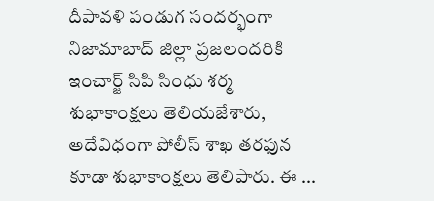దీపావళి పండుగ సందర్భంగా నిజామాబాద్ జిల్లా ప్రజలందరికి ఇంచార్జ్ సిపి సింధు శర్మ శుభాకాంక్షలు తెలియజేశారు, అదేవిధంగా పోలీస్ శాఖ తరఫున కూడా శుభాకాంక్షలు తెలిపారు. ఈ ...